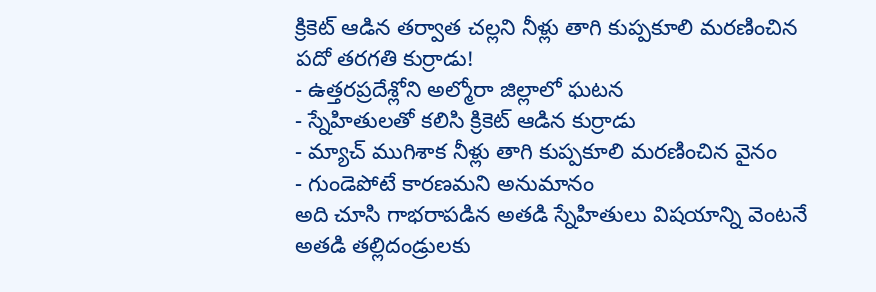క్రికెట్ ఆడిన తర్వాత చల్లని నీళ్లు తాగి కుప్పకూలి మరణించిన పదో తరగతి కుర్రాడు!
- ఉత్తరప్రదేశ్లోని అల్మోరా జిల్లాలో ఘటన
- స్నేహితులతో కలిసి క్రికెట్ ఆడిన కుర్రాడు
- మ్యాచ్ ముగిశాక నీళ్లు తాగి కుప్పకూలి మరణించిన వైనం
- గుండెపోటే కారణమని అనుమానం
అది చూసి గాభరాపడిన అతడి స్నేహితులు విషయాన్ని వెంటనే అతడి తల్లిదండ్రులకు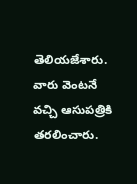తెలియజేశారు. వారు వెంటనే వచ్చి ఆసుపత్రికి తరలించారు.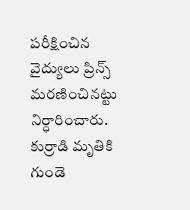పరీక్షించిన వైద్యులు ప్రిన్స్ మరణించినట్టు నిర్ధారించారు. కుర్రాడి మృతికి గుండె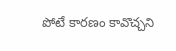పోటే కారణం కావొచ్చని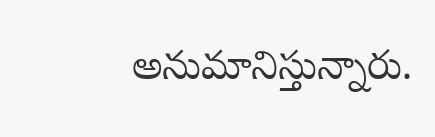అనుమానిస్తున్నారు.